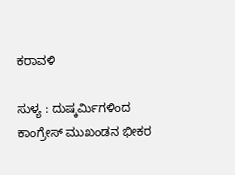ಕರಾವಳಿ

ಸುಳ್ಯ : ದುಷ್ಕರ್ಮಿಗಳಿಂದ ಕಾಂಗ್ರೇಸ್ ಮುಖಂಡನ ಭೀಕರ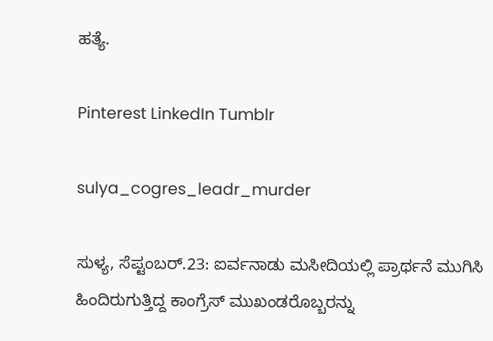ಹತ್ಯೆ.

Pinterest LinkedIn Tumblr

sulya_cogres_leadr_murder

ಸುಳ್ಯ, ಸೆಪ್ಟಂಬರ್.23: ಐರ್ವನಾಡು ಮಸೀದಿಯಲ್ಲಿ ಪ್ರಾರ್ಥನೆ ಮುಗಿಸಿ ಹಿಂದಿರುಗುತ್ತಿದ್ದ ಕಾಂಗ್ರೆಸ್ ಮುಖಂಡರೊಬ್ಬರನ್ನು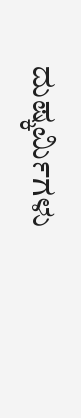ದುಷ್ಕರ್ಮಿಗಳು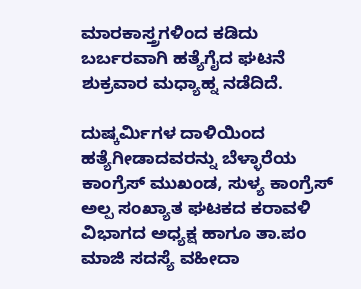ಮಾರಕಾಸ್ತ್ರಗಳಿಂದ ಕಡಿದು ಬರ್ಬರವಾಗಿ ಹತ್ಯೆಗೈದ ಘಟನೆ ಶುಕ್ರವಾರ ಮಧ್ಯಾಹ್ನ ನಡೆದಿದೆ.

ದುಷ್ಕರ್ಮಿಗಳ ದಾಳಿಯಿಂದ ಹತ್ಯೆಗೀಡಾದವರನ್ನು ಬೆಳ್ಳಾರೆಯ ಕಾಂಗ್ರೆಸ್ ಮುಖಂಡ, ಸುಳ್ಯ ಕಾಂಗ್ರೆಸ್ ಅಲ್ಪ ಸಂಖ್ಯಾತ ಘಟಕದ ಕರಾವಳಿ ವಿಭಾಗದ ಅಧ್ಯಕ್ಷ ಹಾಗೂ ತಾ.ಪಂ ಮಾಜಿ ಸದಸ್ಯೆ ವಹೀದಾ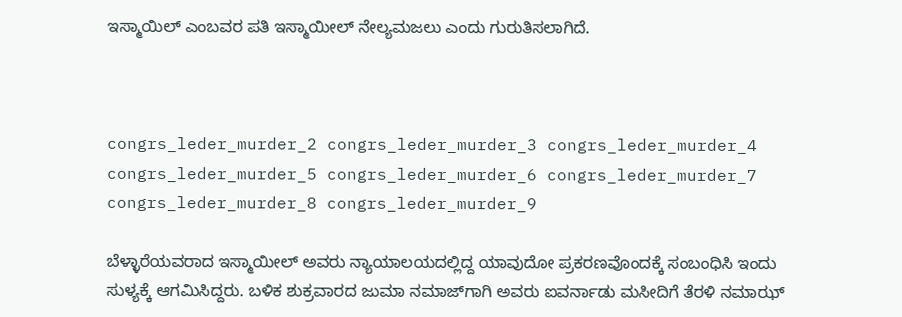ಇಸ್ಮಾಯಿಲ್ ಎಂಬವರ ಪತಿ ಇಸ್ಮಾಯೀಲ್ ನೇಲ್ಯಮಜಲು ಎಂದು ಗುರುತಿಸಲಾಗಿದೆ.



congrs_leder_murder_2 congrs_leder_murder_3 congrs_leder_murder_4 congrs_leder_murder_5 congrs_leder_murder_6 congrs_leder_murder_7 congrs_leder_murder_8 congrs_leder_murder_9

ಬೆಳ್ಳಾರೆಯವರಾದ ಇಸ್ಮಾಯೀಲ್ ಅವರು ನ್ಯಾಯಾಲಯದಲ್ಲಿದ್ದ ಯಾವುದೋ ಪ್ರಕರಣವೊಂದಕ್ಕೆ ಸಂಬಂಧಿಸಿ ಇಂದು ಸುಳ್ಯಕ್ಕೆ ಆಗಮಿಸಿದ್ದರು. ಬಳಿಕ ಶುಕ್ರವಾರದ ಜುಮಾ ನಮಾಜ್‌ಗಾಗಿ ಅವರು ಐವರ್ನಾಡು ಮಸೀದಿಗೆ ತೆರಳಿ ನಮಾಝ್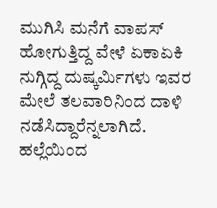ಮುಗಿಸಿ ಮನೆಗೆ ವಾಪಸ್ ಹೋಗುತ್ತಿದ್ದ ವೇಳೆ ಏಕಾಏಕಿ ನುಗ್ಗಿದ್ದ ದುಷ್ಕರ್ಮಿಗಳು ಇವರ ಮೇಲೆ ತಲವಾರಿನಿಂದ ದಾಳಿ ನಡೆಸಿದ್ದಾರೆನ್ನಲಾಗಿದೆ. ಹಲ್ಲೆಯಿಂದ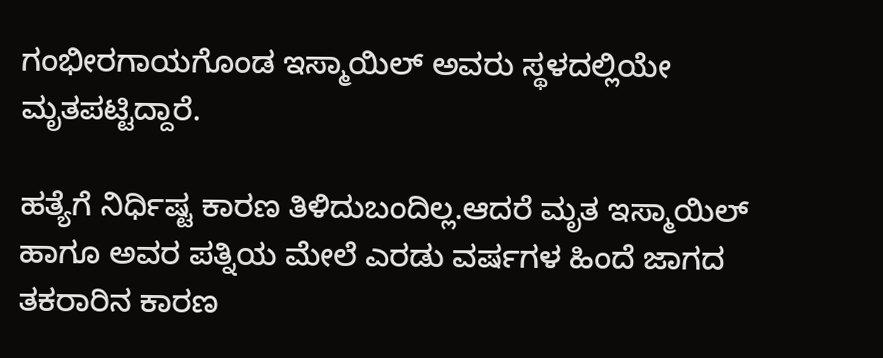ಗಂಭೀರಗಾಯಗೊಂಡ ಇಸ್ಮಾಯಿಲ್ ಅವರು ಸ್ಥಳದಲ್ಲಿಯೇ ಮೃತಪಟ್ಟಿದ್ದಾರೆ.

ಹತ್ಯೆಗೆ ನಿರ್ಧಿಷ್ಟ ಕಾರಣ ತಿಳಿದುಬಂದಿಲ್ಲ.ಆದರೆ ಮೃತ ಇಸ್ಮಾಯಿಲ್ ಹಾಗೂ ಅವರ ಪತ್ನಿಯ ಮೇಲೆ ಎರಡು ವರ್ಷಗಳ ಹಿಂದೆ ಜಾಗದ ತಕರಾರಿನ ಕಾರಣ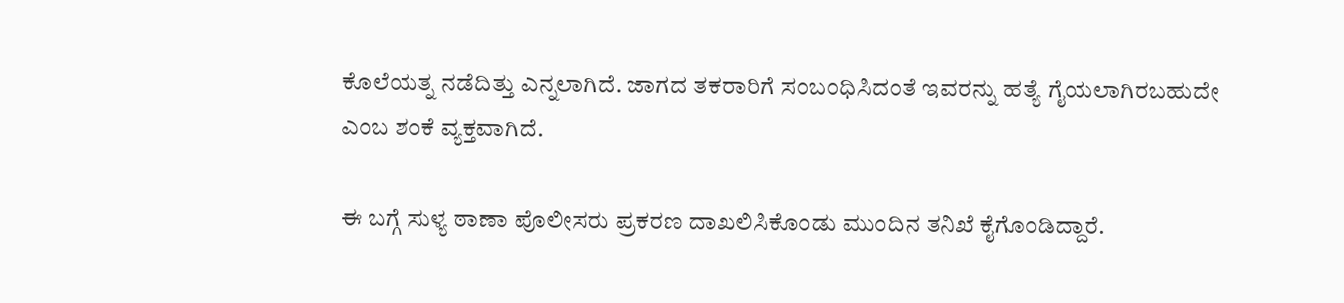ಕೊಲೆಯತ್ನ ನಡೆದಿತ್ತು ಎನ್ನಲಾಗಿದೆ. ಜಾಗದ ತಕರಾರಿಗೆ ಸಂಬಂಧಿಸಿದಂತೆ ಇವರನ್ನು ಹತ್ಯೆ ಗೈಯಲಾಗಿರಬಹುದೇ ಎಂಬ ಶಂಕೆ ವ್ಯಕ್ತವಾಗಿದೆ.

ಈ ಬಗ್ಗೆ ಸುಳ್ಯ ಠಾಣಾ ಪೊಲೀಸರು ಪ್ರಕರಣ ದಾಖಲಿಸಿಕೊಂಡು ಮುಂದಿನ ತನಿಖೆ ಕೈಗೊಂಡಿದ್ದಾರೆ.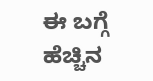ಈ ಬಗ್ಗೆ ಹೆಚ್ಚಿನ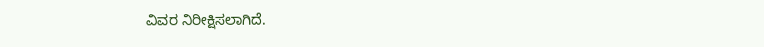ವಿವರ ನಿರೀಕ್ಷಿಸಲಾಗಿದೆ.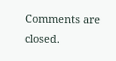Comments are closed.